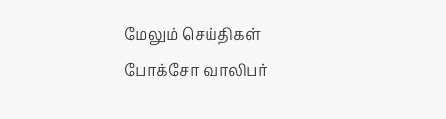மேலும் செய்திகள்
போக்சோ வாலிபர்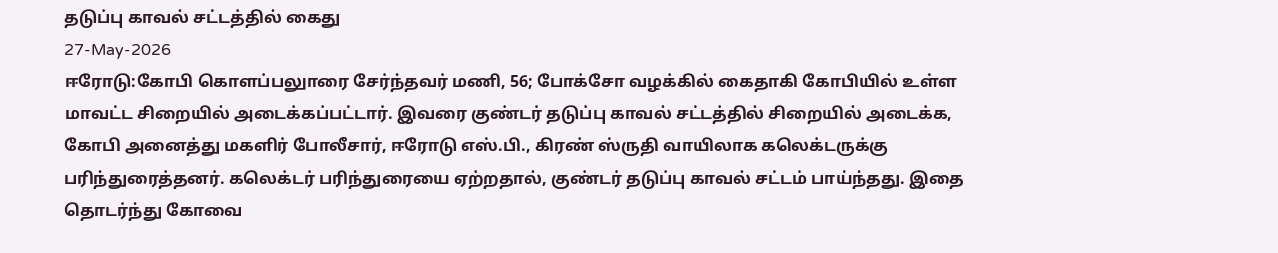தடுப்பு காவல் சட்டத்தில் கைது
27-May-2026
ஈரோடு:கோபி கொளப்பலுாரை சேர்ந்தவர் மணி, 56; போக்சோ வழக்கில் கைதாகி கோபியில் உள்ள மாவட்ட சிறையில் அடைக்கப்பட்டார். இவரை குண்டர் தடுப்பு காவல் சட்டத்தில் சிறையில் அடைக்க, கோபி அனைத்து மகளிர் போலீசார், ஈரோடு எஸ்.பி., கிரண் ஸ்ருதி வாயிலாக கலெக்டருக்கு பரிந்துரைத்தனர். கலெக்டர் பரிந்துரையை ஏற்றதால், குண்டர் தடுப்பு காவல் சட்டம் பாய்ந்தது. இதை தொடர்ந்து கோவை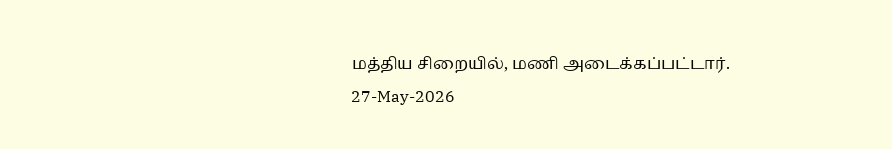மத்திய சிறையில், மணி அடைக்கப்பட்டார்.
27-May-2026